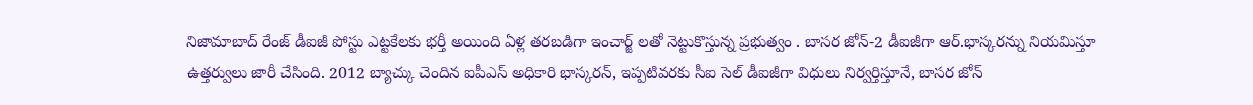నిజామాబాద్ రేంజ్ డీఐజీ పోస్టు ఎట్టకేలకు భర్తీ అయింది ఏళ్ల తరబడిగా ఇంచార్జ్ లతో నెట్టుకొస్తున్న ప్రభుత్వం . బాసర జోన్-2 డీఐజీగా ఆర్.భాస్కరన్ను నియమిస్తూ ఉత్తర్వులు జారీ చేసింది. 2012 బ్యాచ్కు చెందిన ఐపీఎస్ అధికారి భాస్కరన్, ఇప్పటివరకు సీఐ సెల్ డీఐజీగా విధులు నిర్వర్తిస్తూనే, బాసర జోన్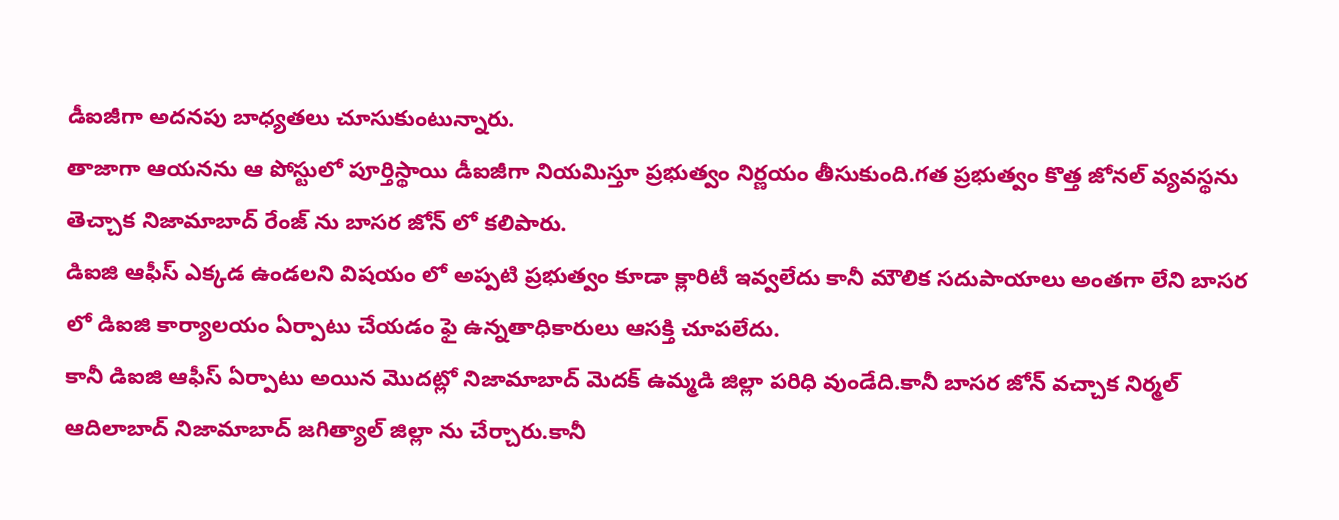డీఐజీగా అదనపు బాధ్యతలు చూసుకుంటున్నారు.
తాజాగా ఆయనను ఆ పోస్టులో పూర్తిస్థాయి డీఐజీగా నియమిస్తూ ప్రభుత్వం నిర్ణయం తీసుకుంది.గత ప్రభుత్వం కొత్త జోనల్ వ్యవస్థను తెచ్చాక నిజామాబాద్ రేంజ్ ను బాసర జోన్ లో కలిపారు.
డిఐజి ఆఫీస్ ఎక్కడ ఉండలని విషయం లో అప్పటి ప్రభుత్వం కూడా క్లారిటీ ఇవ్వలేదు కానీ మౌలిక సదుపాయాలు అంతగా లేని బాసర లో డిఐజి కార్యాలయం ఏర్పాటు చేయడం ఫై ఉన్నతాధికారులు ఆసక్తి చూపలేదు.
కానీ డిఐజి ఆఫీస్ ఏర్పాటు అయిన మొదట్లో నిజామాబాద్ మెదక్ ఉమ్మడి జిల్లా పరిధి వుండేది.కానీ బాసర జోన్ వచ్చాక నిర్మల్ ఆదిలాబాద్ నిజామాబాద్ జగిత్యాల్ జిల్లా ను చేర్చారు.కానీ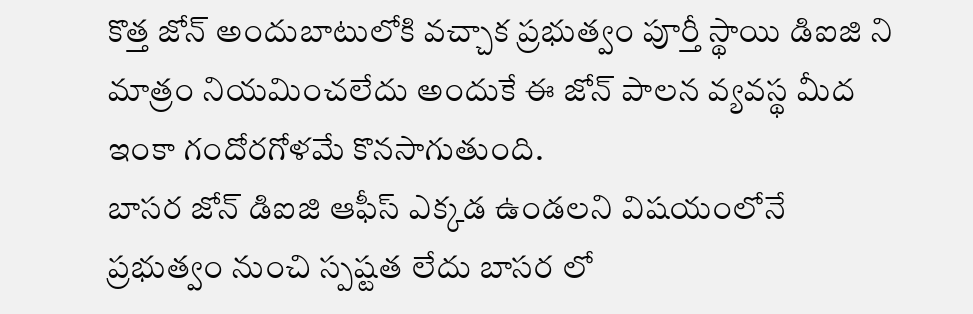కొత్త జోన్ అందుబాటులోకి వచ్చాక ప్రభుత్వం పూర్తీ స్థాయి డిఐజి ని మాత్రం నియమించలేదు అందుకే ఈ జోన్ పాలన వ్యవస్థ మీద ఇంకా గందోరగోళమే కొనసాగుతుంది.
బాసర జోన్ డిఐజి ఆఫీస్ ఎక్కడ ఉండలని విషయంలోనే ప్రభుత్వం నుంచి స్పష్టత లేదు బాసర లో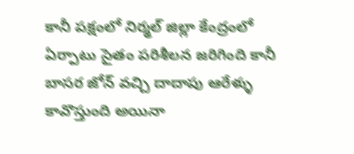కానీ పక్షంలో నిర్మల్ జిల్లా కేంద్రంలో ఏర్పాటు సైతం పరిశీలన జరిగింది కానీ బాసర జోన్ వచ్చి దాదాపు ఆరేళ్ళు కావొస్తుంది అయినా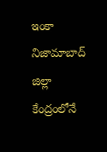ఇంకా నిజామాబాద్ జిల్లా కేంద్రంలోనే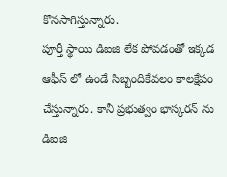కొనసాగిస్తున్నారు.
పూర్తీ స్థాయి డిఐజి లేక పోవడంతో ఇక్కడ ఆఫీస్ లో ఉండే సిబ్బందికేవలం కాలక్షేపం చేస్తున్నారు. కానీ ప్రభుత్వం భాస్కరన్ ను డిఐజి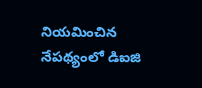నియమించిన నేపథ్యంలో డిఐజి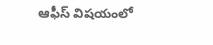ఆఫీస్ విషయంలో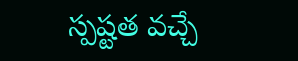స్పష్టత వచ్చే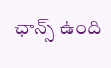ఛాన్స్ ఉంది